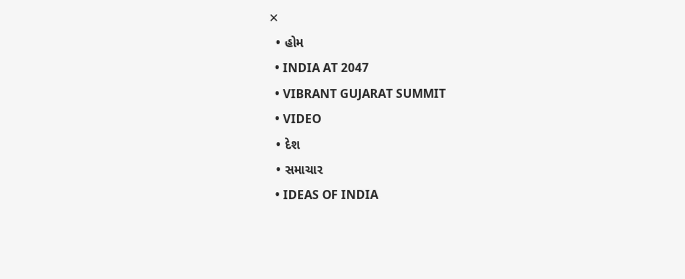✕
  • હોમ
  • INDIA AT 2047
  • VIBRANT GUJARAT SUMMIT
  • VIDEO
  • દેશ
  • સમાચાર
  • IDEAS OF INDIA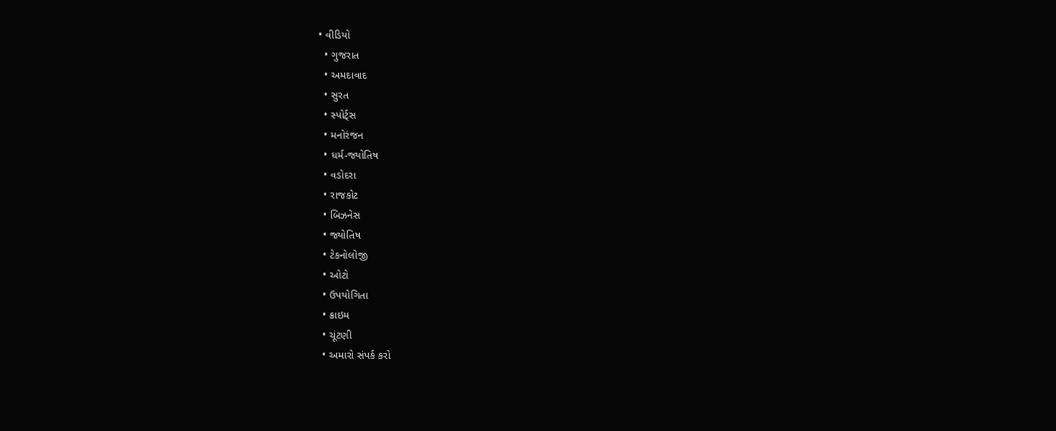• વીડિયો
  • ગુજરાત
  • અમદાવાદ
  • સુરત
  • સ્પોર્ટ્સ
  • મનોરંજન
  • ધર્મ-જ્યોતિષ
  • વડોદરા
  • રાજકોટ
  • બિઝનેસ
  • જ્યોતિષ
  • ટેકનોલોજી
  • ઓટો
  • ઉપયોગિતા
  • ક્રાઇમ
  • ચૂંટણી
  • અમારો સંપર્ક કરો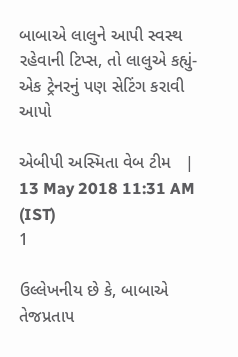બાબાએ લાલુને આપી સ્વસ્થ રહેવાની ટિપ્સ, તો લાલુએ કહ્યું- એક ટ્રેનરનું પણ સેટિંગ કરાવી આપો

એબીપી અસ્મિતા વેબ ટીમ   |  13 May 2018 11:31 AM (IST)
1

ઉલ્લેખનીય છે કે, બાબાએ તેજપ્રતાપ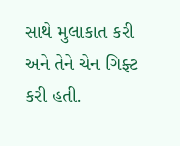સાથે મુલાકાત કરી અને તેને ચેન ગિફ્ટ કરી હતી.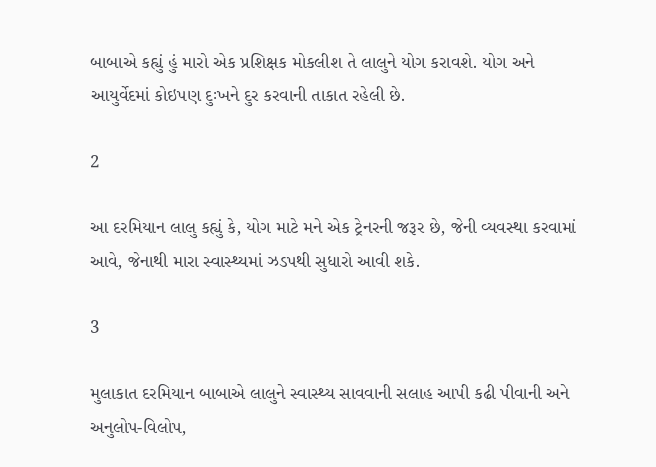બાબાએ કહ્યું હું મારો એક પ્રશિક્ષક મોકલીશ તે લાલુને યોગ કરાવશે. યોગ અને આયુર્વેદમાં કોઇપણ દુઃખને દુર કરવાની તાકાત રહેલી છે.

2

આ દરમિયાન લાલુ કહ્યું કે, યોગ માટે મને એક ટ્રેનરની જરૂર છે, જેની વ્યવસ્થા કરવામાં આવે, જેનાથી મારા સ્વાસ્થ્યમાં ઝડપથી સુધારો આવી શકે.

3

મુલાકાત દરમિયાન બાબાએ લાલુને સ્વાસ્થ્ય સાવવાની સલાહ આપી કઢી પીવાની અને અનુલોપ-વિલોપ,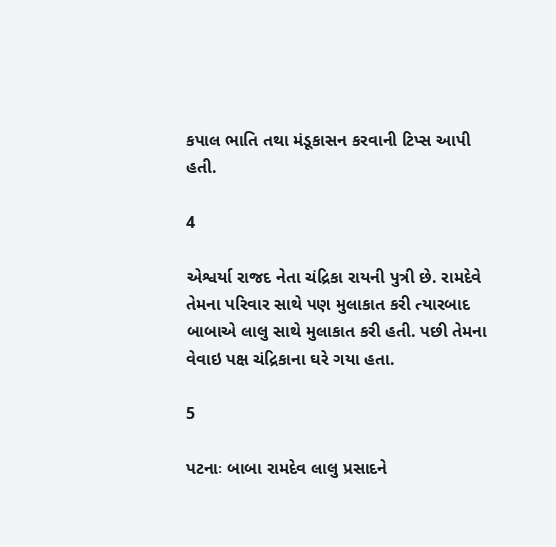કપાલ ભાતિ તથા મંડૂકાસન કરવાની ટિપ્સ આપી હતી.

4

એશ્વર્યા રાજદ નેતા ચંદ્રિકા રાયની પુત્રી છે. રામદેવે તેમના પરિવાર સાથે પણ મુલાકાત કરી ત્યારબાદ બાબાએ લાલુ સાથે મુલાકાત કરી હતી. પછી તેમના વેવાઇ પક્ષ ચંદ્રિકાના ઘરે ગયા હતા.

5

પટનાઃ બાબા રામદેવ લાલુ પ્રસાદને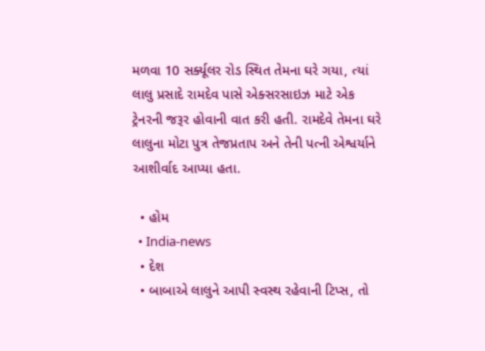મળવા 10 સર્ક્યૂલર રોડ સ્થિત તેમના ઘરે ગયા, ત્યાં લાલુ પ્રસાદે રામદેવ પાસે એક્સરસાઇઝ માટે એક ટ્રેનરની જરૂર હોવાની વાત કરી હતી. રામદેવે તેમના ઘરે લાલુના મોટા પુત્ર તેજપ્રતાપ અને તેની પત્ની એશ્વર્યાને આશીર્વાદ આપ્યા હતા.

  • હોમ
  • India-news
  • દેશ
  • બાબાએ લાલુને આપી સ્વસ્થ રહેવાની ટિપ્સ, તો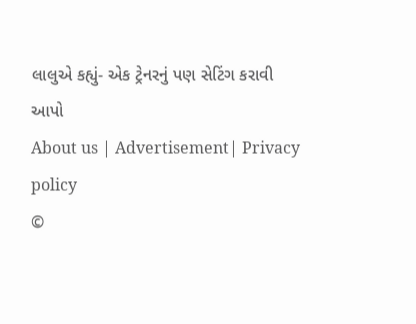લાલુએ કહ્યું- એક ટ્રેનરનું પણ સેટિંગ કરાવી આપો
About us | Advertisement| Privacy policy
©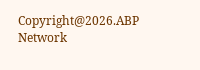Copyright@2026.ABP Network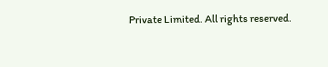Private Limited. All rights reserved.